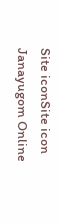Site iconSite icon Janayugom Online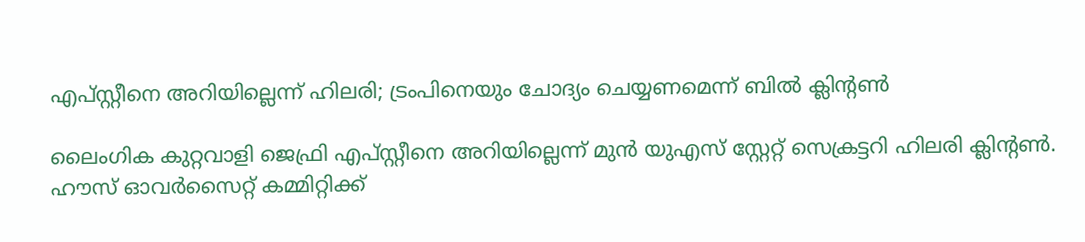എപ്സ്റ്റീനെ അറിയില്ലെന്ന് ഹിലരി; ട്രംപിനെയും ചോദ്യം ചെയ്യണമെന്ന് ബില്‍ ക്ലിന്റണ്‍

ലൈംഗിക കുറ്റവാളി ജെഫ്രി എപ്സ്റ്റീനെ അറിയില്ലെന്ന് മുന്‍ യുഎസ് സ്റ്റേറ്റ് സെക്രട്ടറി ഹിലരി ക്ലിന്റണ്‍. ഹൗസ് ഓവര്‍സൈറ്റ് കമ്മിറ്റിക്ക്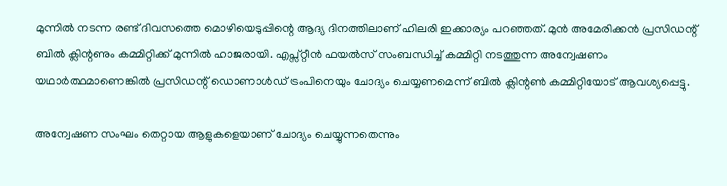മുന്നില്‍ നടന്ന രണ്ട് ദിവസത്തെ മൊഴിയെടുപ്പിന്റെ ആദ്യ ദിനത്തിലാണ് ഹിലരി ഇക്കാര്യം പറഞ്ഞത്. മുന്‍ അമേരിക്കന്‍ പ്രസിഡന്റ് ബില്‍ ക്ലിന്റണും കമ്മിറ്റിക്ക് മുന്നില്‍ ഹാജരായി. എപ്സ്റ്റീന്‍ ഫയല്‍സ് സംബന്ധിച്ച് കമ്മിറ്റി നടത്തുന്ന അന്വേഷണം യഥാര്‍ത്ഥമാണെങ്കില്‍ പ്രസിഡന്റ് ഡൊണാള്‍ഡ് ട്രംപിനെയും ചോദ്യം ചെയ്യണമെന്ന് ബില്‍ ക്ലിന്റണ്‍ കമ്മിറ്റിയോട് ആവശ്യപ്പെട്ടു.

അന്വേഷണ സംഘം തെറ്റായ ആളുകളെയാണ് ചോദ്യം ചെയ്യുന്നതെന്നും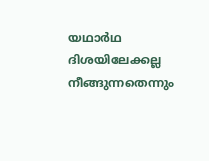യഥാര്‍ഥ ദിശയിലേക്കല്ല നീങ്ങുന്നതെന്നും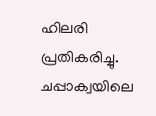ഹിലരി പ്രതികരിച്ചു. ചപ്പാക്വയിലെ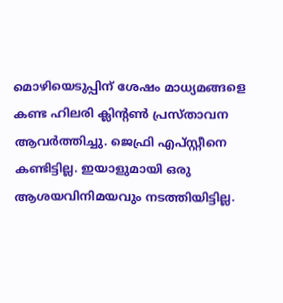മൊഴിയെടുപ്പിന് ശേഷം മാധ്യമങ്ങളെ കണ്ട ഹിലരി ക്ലിന്റണ്‍ പ്രസ്താവന ആവര്‍ത്തിച്ചു. ജെഫ്രി എപ്സ്റ്റീനെ കണ്ടിട്ടില്ല. ഇയാളുമായി ഒരു ആശയവിനിമയവും നടത്തിയിട്ടില്ല.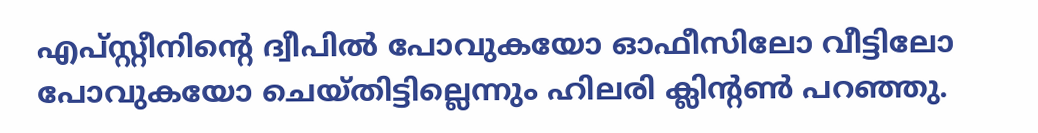എപ്സ്റ്റീനിന്റെ ദ്വീപില്‍ പോവുകയോ ഓഫീസിലോ വീട്ടിലോ പോവുകയോ ചെയ്തിട്ടില്ലെന്നും ഹിലരി ക്ലിന്റണ്‍ പറഞ്ഞു.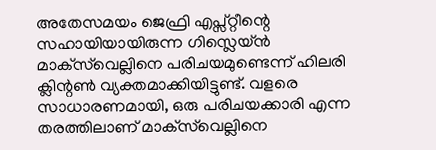അതേസമയം ജെഫ്രി എപ്സ്റ്റീന്റെ സഹായിയായിരുന്ന ഗിസ്ലെയ്ന്‍ മാക്‌സ്‌വെല്ലിനെ പരിചയമുണ്ടെന്ന് ഹിലരി ക്ലിന്റണ്‍ വ്യക്തമാക്കിയിട്ടുണ്ട്. വളരെ സാധാരണമായി, ഒരു പരിചയക്കാരി എന്ന തരത്തിലാണ് മാക്‌സ്‌വെല്ലിനെ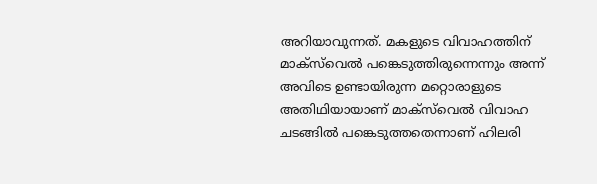അറിയാവുന്നത്. മകളുടെ വിവാഹത്തിന് മാക്‌സ്‌വെല്‍ പങ്കെടുത്തിരുന്നെന്നും അന്ന് അവിടെ ഉണ്ടായിരുന്ന മറ്റൊരാളുടെ അതിഥിയായാണ് മാക്‌സ്‌വെല്‍ വിവാഹ ചടങ്ങില്‍ പങ്കെടുത്തതെന്നാണ് ഹിലരി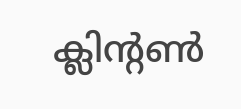ക്ലിന്റണ്‍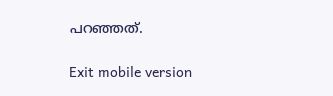പറഞ്ഞത്.

Exit mobile version